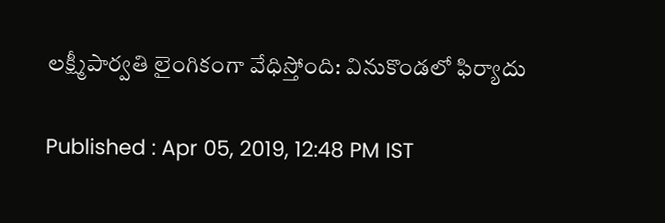లక్ష్మీపార్వతి లైంగికంగా వేధిస్తోంది: వినుకొండలో ఫిర్యాదు

Published : Apr 05, 2019, 12:48 PM IST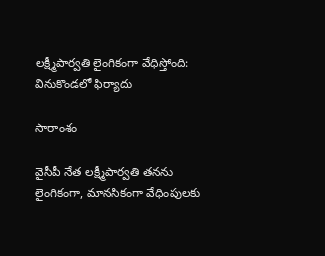లక్ష్మీపార్వతి లైంగికంగా వేధిస్తోంది: వినుకొండలో ఫిర్యాదు

సారాంశం

వైసీపీ నేత లక్ష్మీపార్వతి తనను లైంగికంగా, మానసికంగా వేధింపులకు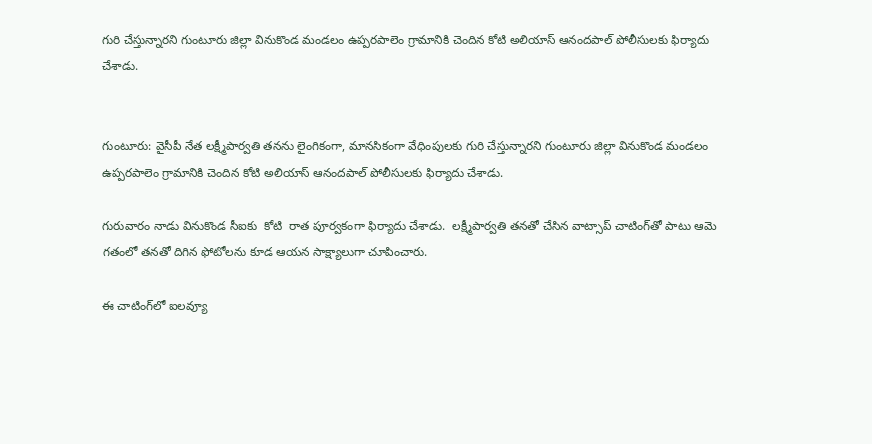గురి చేస్తున్నారని గుంటూరు జిల్లా వినుకొండ మండలం ఉప్పరపాలెం‌ గ్రామానికి చెందిన కోటి అలియాస్ ఆనందపాల్ పోలీసులకు ఫిర్యాదు చేశాడు.


గుంటూరు: వైసీపీ నేత లక్ష్మీపార్వతి తనను లైంగికంగా, మానసికంగా వేధింపులకు గురి చేస్తున్నారని గుంటూరు జిల్లా వినుకొండ మండలం ఉప్పరపాలెం‌ గ్రామానికి చెందిన కోటి అలియాస్ ఆనందపాల్ పోలీసులకు ఫిర్యాదు చేశాడు.

గురువారం నాడు వినుకొండ సీఐకు  కోటి  రాత పూర్వకంగా ఫిర్యాదు చేశాడు.  లక్ష్మీపార్వతి తనతో చేసిన వాట్సాప్ చాటింగ్‌తో పాటు ఆమె గతంలో తనతో దిగిన ఫోటోలను కూడ ఆయన సాక్ష్యాలుగా చూపించారు.

ఈ చాటింగ్‌లో ఐలవ్యూ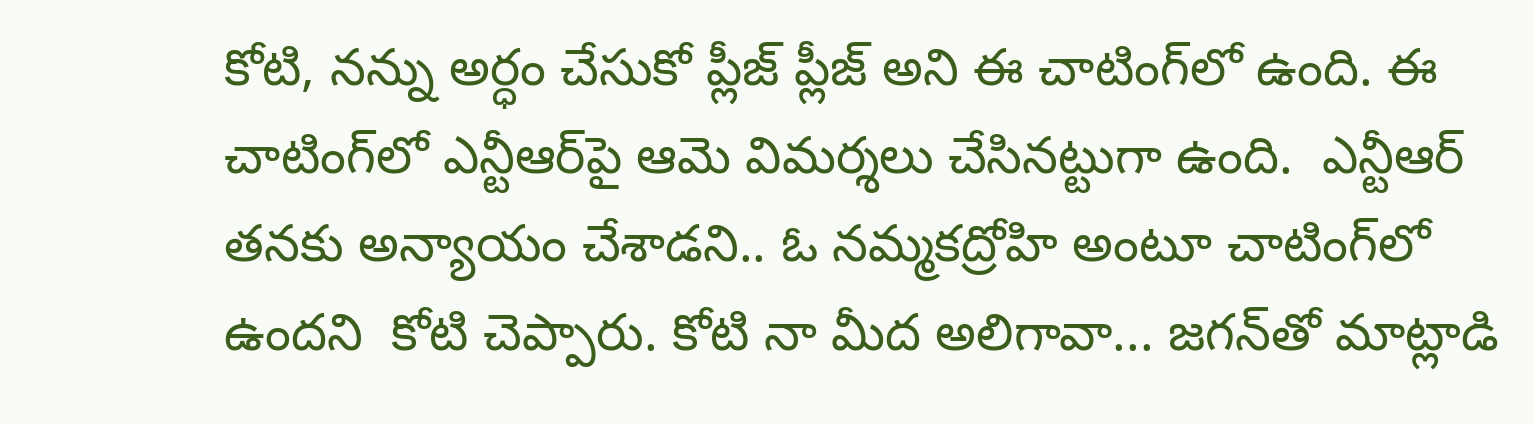కోటి, నన్ను అర్ధం చేసుకో ప్లీజ్ ప్లీజ్ అని ఈ చాటింగ్‌లో ఉంది. ఈ చాటింగ్‌లో ఎన్టీఆర్‌పై ఆమె విమర్శలు చేసినట్టుగా ఉంది.  ఎన్టీఆర్ తనకు అన్యాయం చేశాడని.. ఓ నమ్మకద్రోహి అంటూ చాటింగ్‌లో ఉందని  కోటి చెప్పారు. కోటి నా మీద అలిగావా... జగన్‌తో మాట్లాడి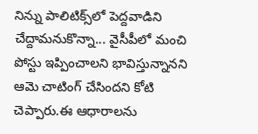నిన్ను పాలిటిక్స్‌లో పెద్దవాడిని చేద్దామనుకొన్నా... వైసీపీలో మంచి పోస్టు ఇప్పించాలని భావిస్తున్నానని ఆమె చాటింగ్ చేసిందని కోటి చెప్పారు.ఈ ఆధారాలను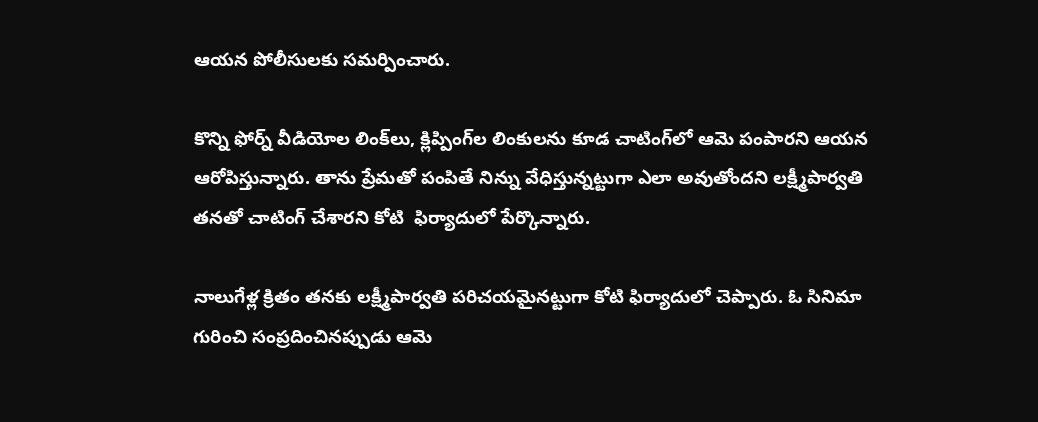ఆయన పోలీసులకు సమర్పించారు.

కొన్ని ఫోర్న్ వీడియోల లింక్‌లు, క్లిప్పింగ్‌ల లింకులను కూడ చాటింగ్‌లో ఆమె పంపారని ఆయన ఆరోపిస్తున్నారు. తాను ప్రేమతో పంపితే నిన్ను వేధిస్తున్నట్టుగా ఎలా అవుతోందని లక్ష్మీపార్వతి  తనతో చాటింగ్ చేశారని కోటి  ఫిర్యాదులో పేర్కొన్నారు.

నాలుగేళ్ల క్రితం తనకు లక్ష్మీపార్వతి పరిచయమైనట్టుగా కోటి ఫిర్యాదులో చెప్పారు. ఓ సినిమా గురించి సంప్రదించినప్పుడు ఆమె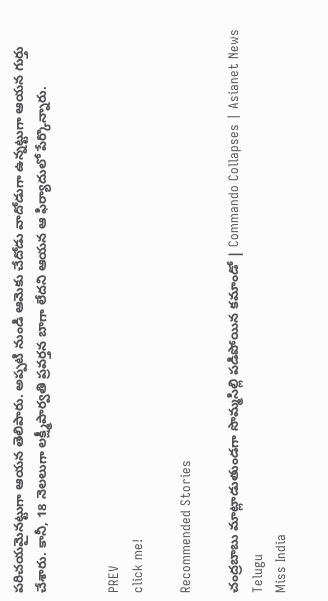పరిచయమైనట్టుగా ఆయన తెలిపారు. అప్పటి నుండి ఆమెకు చేదోడు వాదోడుగా ఉన్నట్టుగా ఆయన గుర్తు చేశారు. కానీ, 18 నెలలుగా లక్ష్మీపార్వతి ప్రవర్తన బాగా లేదని ఆయన ఆ ఫిర్యాదులో పేర్కొన్నారు.


PREV
click me!

Recommended Stories

చంద్రబాబు మాట్లాడుతుండగా సొమ్మసిల్లి పడిపోయిన కమాండో | Commando Collapses | Asianet News Telugu
Miss India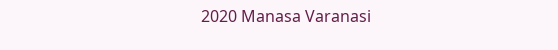2020 Manasa Varanasi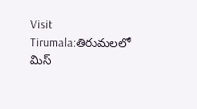Visit Tirumala:తిరుమలలో మిస్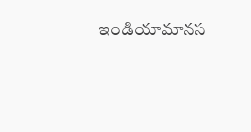ఇండియామానస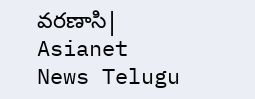వ‌రణాసి| Asianet News Telugu